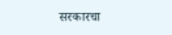सरकारचा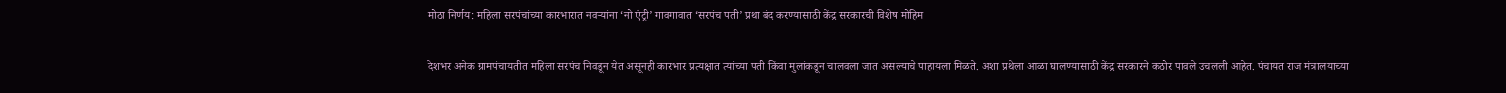मोठा निर्णय: महिला सरपंचांच्या कारभारात नवऱ्यांना ‘नो एंट्री’ गावगावात ‘सरपंच पती’ प्रथा बंद करण्यासाठी केंद्र सरकारची विशेष मोहिम

देशभर अनेक ग्रामपंचायतीत महिला सरपंच निवडून येत असूनही कारभार प्रत्यक्षात त्यांच्या पती किंवा मुलांकडून चालवला जात असल्याचे पाहायला मिळते. अशा प्रथेला आळा घालण्यासाठी केंद्र सरकारने कठोर पावले उचलली आहेत. पंचायत राज मंत्रालयाच्या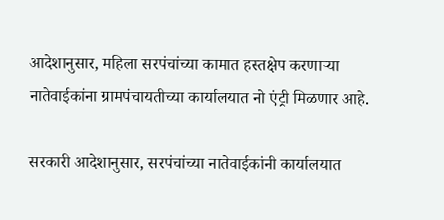आदेशानुसार, महिला सरपंचांच्या कामात हस्तक्षेप करणाऱ्या नातेवाईकांना ग्रामपंचायतीच्या कार्यालयात नो एंट्री मिळणार आहे.

सरकारी आदेशानुसार, सरपंचांच्या नातेवाईकांनी कार्यालयात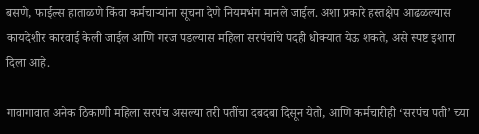बसणे, फाईल्स हाताळणे किंवा कर्मचाऱ्यांना सूचना देणे नियमभंग मानले जाईल. अशा प्रकारे हस्तक्षेप आढळल्यास कायदेशीर कारवाई केली जाईल आणि गरज पडल्यास महिला सरपंचांचे पदही धोक्यात येऊ शकते, असे स्पष्ट इशारा दिला आहे.

गावागावात अनेक ठिकाणी महिला सरपंच असल्या तरी पतींचा दबदबा दिसून येतो, आणि कर्मचारीही ‘सरपंच पती’ च्या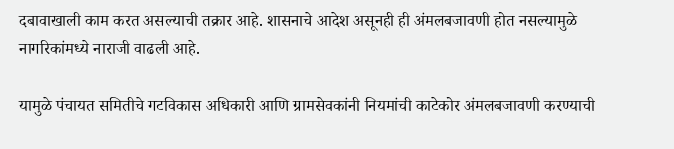दबावाखाली काम करत असल्याची तक्रार आहे. शासनाचे आदेश असूनही ही अंमलबजावणी होत नसल्यामुळे नागरिकांमध्ये नाराजी वाढली आहे.

यामुळे पंचायत समितीचे गटविकास अधिकारी आणि ग्रामसेवकांनी नियमांची काटेकोर अंमलबजावणी करण्याची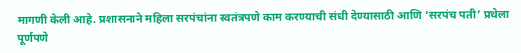मागणी केली आहे. प्रशासनाने महिला सरपंचांना स्वतंत्रपणे काम करण्याची संधी देण्यासाठी आणि ‘सरपंच पती’ प्रथेला पूर्णपणे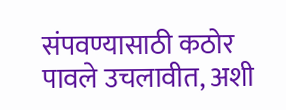संपवण्यासाठी कठोर पावले उचलावीत, अशी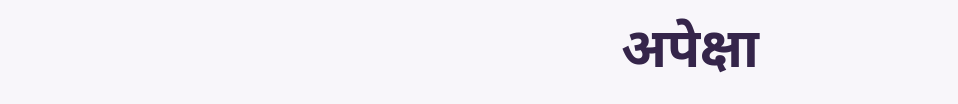अपेक्षा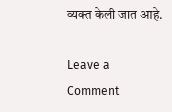व्यक्त केली जात आहे.

Leave a Comment